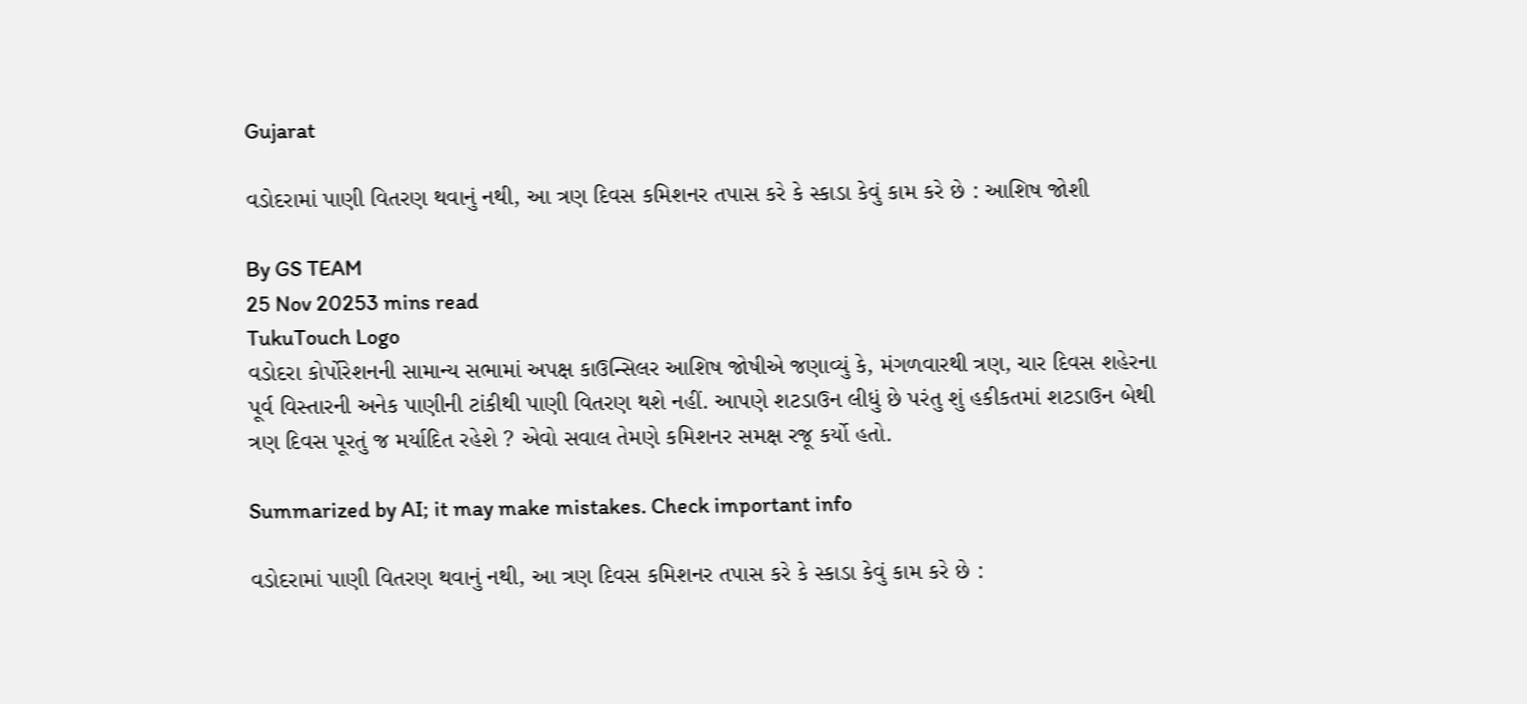Gujarat

વડોદરામાં પાણી વિતરણ થવાનું નથી, આ ત્રણ દિવસ કમિશનર તપાસ કરે કે સ્કાડા કેવું કામ કરે છે : આશિષ જોશી

By GS TEAM
25 Nov 20253 mins read
TukuTouch Logo
વડોદરા કોર્પોરેશનની સામાન્ય સભામાં અપક્ષ કાઉન્સિલર આશિષ જોષીએ જણાવ્યું કે, મંગળવારથી ત્રણ, ચાર દિવસ શહેરના પૂર્વ વિસ્તારની અનેક પાણીની ટાંકીથી પાણી વિતરણ થશે નહીં. આપણે શટડાઉન લીધું છે પરંતુ શું હકીકતમાં શટડાઉન બેથી ત્રણ દિવસ પૂરતું જ મર્યાદિત રહેશે ? એવો સવાલ તેમણે કમિશનર સમક્ષ રજૂ કર્યો હતો.

Summarized by AI; it may make mistakes. Check important info

વડોદરામાં પાણી વિતરણ થવાનું નથી, આ ત્રણ દિવસ કમિશનર તપાસ કરે કે સ્કાડા કેવું કામ કરે છે :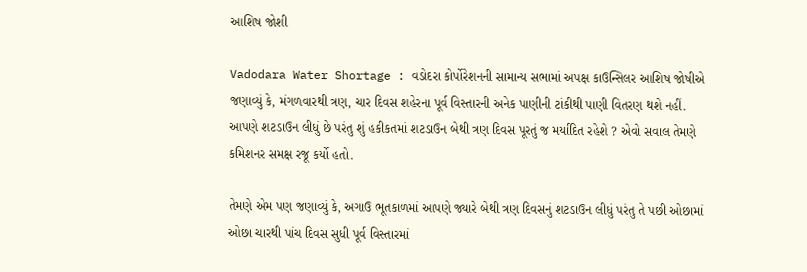આશિષ જોશી

Vadodara Water Shortage : વડોદરા કોર્પોરેશનની સામાન્ય સભામાં અપક્ષ કાઉન્સિલર આશિષ જોષીએ જણાવ્યું કે, મંગળવારથી ત્રણ, ચાર દિવસ શહેરના પૂર્વ વિસ્તારની અનેક પાણીની ટાંકીથી પાણી વિતરણ થશે નહીં. આપણે શટડાઉન લીધું છે પરંતુ શું હકીકતમાં શટડાઉન બેથી ત્રણ દિવસ પૂરતું જ મર્યાદિત રહેશે ? એવો સવાલ તેમણે કમિશનર સમક્ષ રજૂ કર્યો હતો.

તેમણે એમ પણ જણાવ્યું કે, અગાઉ ભૂતકાળમાં આપણે જ્યારે બેથી ત્રણ દિવસનું શટડાઉન લીધું પરંતુ તે પછી ઓછામાં ઓછા ચારથી પાંચ દિવસ સુધી પૂર્વ વિસ્તારમાં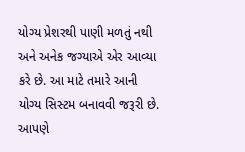યોગ્ય પ્રેશરથી પાણી મળતું નથી અને અનેક જગ્યાએ એર આવ્યા કરે છે. આ માટે તમારે આની યોગ્ય સિસ્ટમ બનાવવી જરૂરી છે. આપણે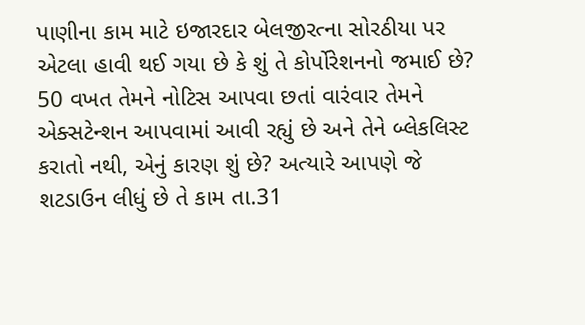પાણીના કામ માટે ઇજારદાર બેલજીરત્ના સોરઠીયા પર એટલા હાવી થઈ ગયા છે કે શું તે કોર્પોરેશનનો જમાઈ છે? 50 વખત તેમને નોટિસ આપવા છતાં વારંવાર તેમને એક્સટેન્શન આપવામાં આવી રહ્યું છે અને તેને બ્લેકલિસ્ટ કરાતો નથી, એનું કારણ શું છે? અત્યારે આપણે જે શટડાઉન લીધું છે તે કામ તા.31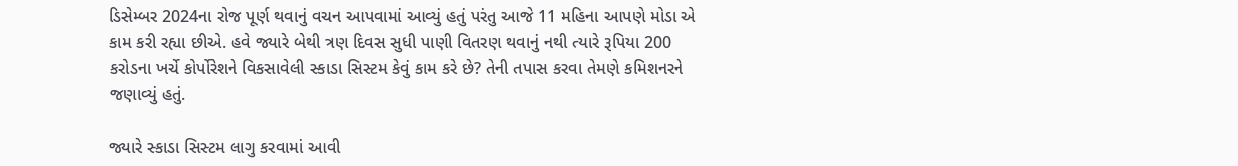ડિસેમ્બર 2024ના રોજ પૂર્ણ થવાનું વચન આપવામાં આવ્યું હતું પરંતુ આજે 11 મહિના આપણે મોડા એ કામ કરી રહ્યા છીએ. હવે જ્યારે બેથી ત્રણ દિવસ સુધી પાણી વિતરણ થવાનું નથી ત્યારે રૂપિયા 200 કરોડના ખર્ચે કોર્પોરેશને વિકસાવેલી સ્કાડા સિસ્ટમ કેવું કામ કરે છે? તેની તપાસ કરવા તેમણે કમિશનરને જણાવ્યું હતું.

જ્યારે સ્કાડા સિસ્ટમ લાગુ કરવામાં આવી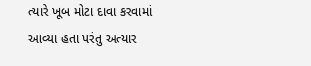ત્યારે ખૂબ મોટા દાવા કરવામાં આવ્યા હતા પરંતુ અત્યાર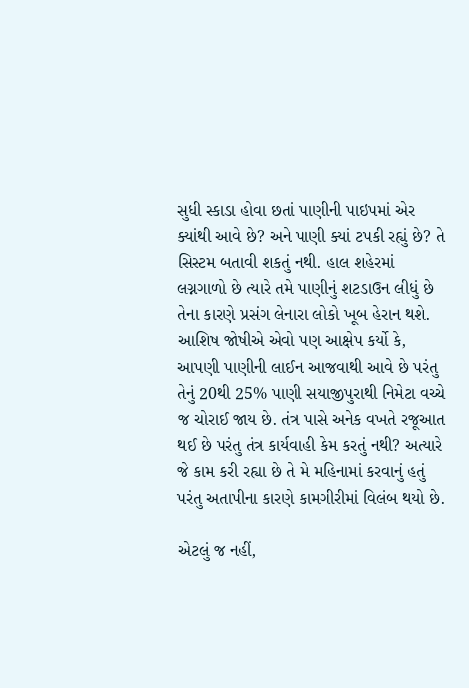સુધી સ્કાડા હોવા છતાં પાણીની પાઇપમાં એર ક્યાંથી આવે છે? અને પાણી ક્યાં ટપકી રહ્યું છે? તે સિસ્ટમ બતાવી શકતું નથી. હાલ શહેરમાં લગ્નગાળો છે ત્યારે તમે પાણીનું શટડાઉન લીધું છે તેના કારણે પ્રસંગ લેનારા લોકો ખૂબ હેરાન થશે. આશિષ જોષીએ એવો પણ આક્ષેપ કર્યો કે, આપણી પાણીની લાઈન આજવાથી આવે છે પરંતુ તેનું 20થી 25% પાણી સયાજીપુરાથી નિમેટા વચ્ચે જ ચોરાઈ જાય છે. તંત્ર પાસે અનેક વખતે રજૂઆત થઈ છે પરંતુ તંત્ર કાર્યવાહી કેમ કરતું નથી? અત્યારે જે કામ કરી રહ્યા છે તે મે મહિનામાં કરવાનું હતું પરંતુ અતાપીના કારણે કામગીરીમાં વિલંબ થયો છે.

એટલું જ નહીં,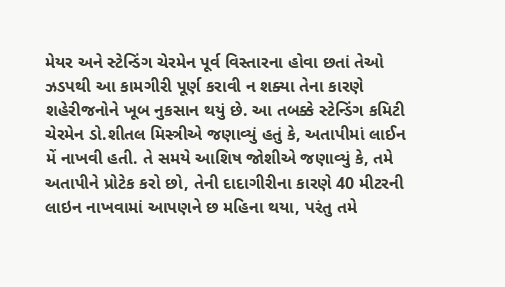મેયર અને સ્ટેન્ડિંગ ચેરમેન પૂર્વ વિસ્તારના હોવા છતાં તેઓ ઝડપથી આ કામગીરી પૂર્ણ કરાવી ન શક્યા તેના કારણે શહેરીજનોને ખૂબ નુકસાન થયું છે. આ તબક્કે સ્ટેન્ડિંગ કમિટી ચેરમેન ડો.શીતલ મિસ્ત્રીએ જણાવ્યું હતું કે, અતાપીમાં લાઈન મેં નાખવી હતી. તે સમયે આશિષ જોશીએ જણાવ્યું કે, તમે અતાપીને પ્રોટેક કરો છો, તેની દાદાગીરીના કારણે 40 મીટરની લાઇન નાખવામાં આપણને છ મહિના થયા, પરંતુ તમે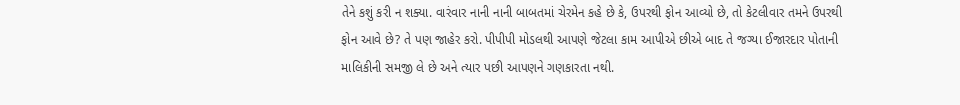તેને કશું કરી ન શક્યા. વારંવાર નાની નાની બાબતમાં ચેરમેન કહે છે કે, ઉપરથી ફોન આવ્યો છે, તો કેટલીવાર તમને ઉપરથી ફોન આવે છે? તે પણ જાહેર કરો. પીપીપી મોડલથી આપણે જેટલા કામ આપીએ છીએ બાદ તે જગ્યા ઈજારદાર પોતાની માલિકીની સમજી લે છે અને ત્યાર પછી આપણને ગણકારતા નથી.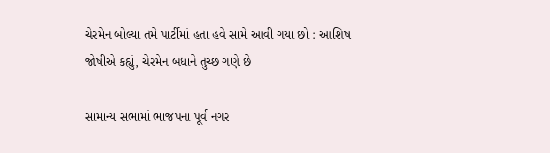ચેરમેન બોલ્યા તમે પાર્ટીમાં હતા હવે સામે આવી ગયા છો : આશિષ જોષીએ કહ્યું, ચેરમેન બધાને તુચ્છ ગણે છે

સામાન્ય સભામાં ભાજપના પૂર્વ નગર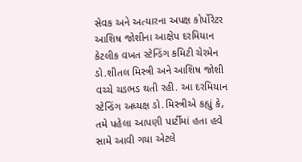સેવક અને અત્યારના અપક્ષ કોર્પોરેટર આશિષ જોશીના આક્ષેપ દરમિયાન કેટલીક વખત સ્ટેન્ડિંગ કમિટી ચેરમેન ડો.શીતલ મિસ્ત્રી અને આશિષ જોશી વચ્ચે ચડભડ થતી રહી. આ દરમિયાન સ્ટેન્ડિંગ અધ્યક્ષ ડો.મિસ્ત્રીએ કહ્યું કે, તમે પહેલા આપણી પાર્ટીમાં હતા હવે સામે આવી ગયા એટલે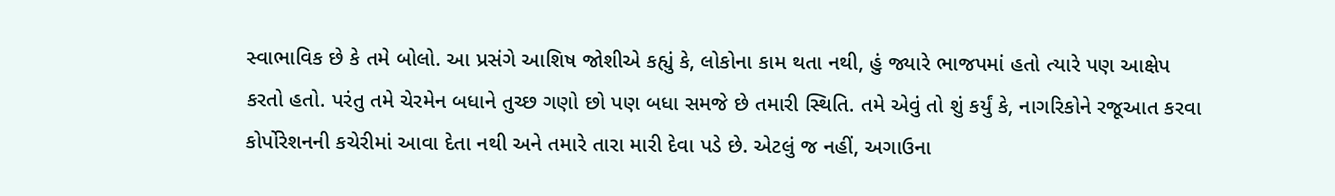સ્વાભાવિક છે કે તમે બોલો. આ પ્રસંગે આશિષ જોશીએ કહ્યું કે, લોકોના કામ થતા નથી, હું જ્યારે ભાજપમાં હતો ત્યારે પણ આક્ષેપ કરતો હતો. પરંતુ તમે ચેરમેન બધાને તુચ્છ ગણો છો પણ બધા સમજે છે તમારી સ્થિતિ. તમે એવું તો શું કર્યું કે, નાગરિકોને રજૂઆત કરવા કોર્પોરેશનની કચેરીમાં આવા દેતા નથી અને તમારે તારા મારી દેવા પડે છે. એટલું જ નહીં, અગાઉના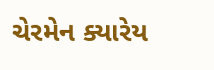ચેરમેન ક્યારેય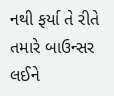નથી ફર્યા તે રીતે તમારે બાઉન્સર લઈને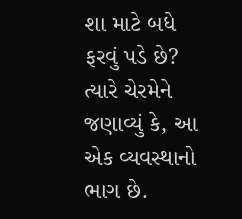શા માટે બધે ફરવું પડે છે? ત્યારે ચેરમેને જણાવ્યું કે, આ એક વ્યવસ્થાનો ભાગ છે.